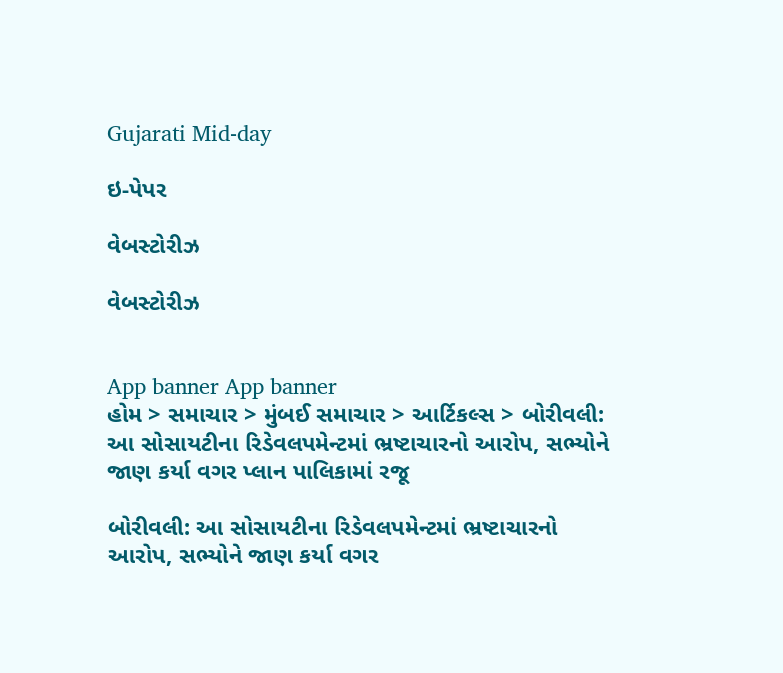Gujarati Mid-day

ઇ-પેપર

વેબસ્ટોરીઝ

વેબસ્ટોરીઝ


App banner App banner
હોમ > સમાચાર > મુંબઈ સમાચાર > આર્ટિકલ્સ > બોરીવલી: આ સોસાયટીના રિડેવલપમેન્ટમાં ભ્રષ્ટાચારનો આરોપ, સભ્યોને જાણ કર્યા વગર પ્લાન પાલિકામાં રજૂ

બોરીવલી: આ સોસાયટીના રિડેવલપમેન્ટમાં ભ્રષ્ટાચારનો આરોપ, સભ્યોને જાણ કર્યા વગર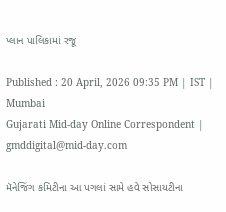પ્લાન પાલિકામાં રજૂ

Published : 20 April, 2026 09:35 PM | IST | Mumbai
Gujarati Mid-day Online Correspondent | gmddigital@mid-day.com

મૅનેજિંગ કમિટીના આ પગલાં સામે હવે સોસાયટીના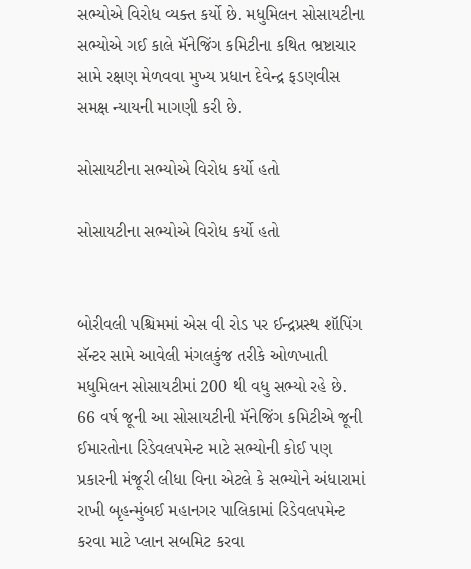સભ્યોએ વિરોધ વ્યક્ત કર્યો છે. મધુમિલન સોસાયટીના સભ્યોએ ગઈ કાલે મૅનેજિંગ કમિટીના કથિત ભ્રષ્ટાચાર સામે રક્ષણ મેળવવા મુખ્ય પ્રધાન દેવેન્દ્ર ફડણવીસ સમક્ષ ન્યાયની માગણી કરી છે.

સોસાયટીના સભ્યોએ વિરોધ કર્યો હતો

સોસાયટીના સભ્યોએ વિરોધ કર્યો હતો


બોરીવલી પશ્ચિમમાં એસ વી રોડ પર ઈન્દ્રપ્રસ્થ શૉપિંગ સૅન્ટર સામે આવેલી મંગલકુંજ તરીકે ઓળખાતી મધુમિલન સોસાયટીમાં 200 થી વધુ સભ્યો રહે છે. 66 વર્ષ જૂની આ સોસાયટીની મૅનેજિંગ કમિટીએ જૂની ઈમારતોના રિડેવલપમેન્ટ માટે સભ્યોની કોઈ પણ પ્રકારની મંજૂરી લીધા વિના એટલે કે સભ્યોને અંધારામાં રાખી બૃહન્મુંબઈ મહાનગર પાલિકામાં રિડેવલપમેન્ટ કરવા માટે પ્લાન સબમિટ કરવા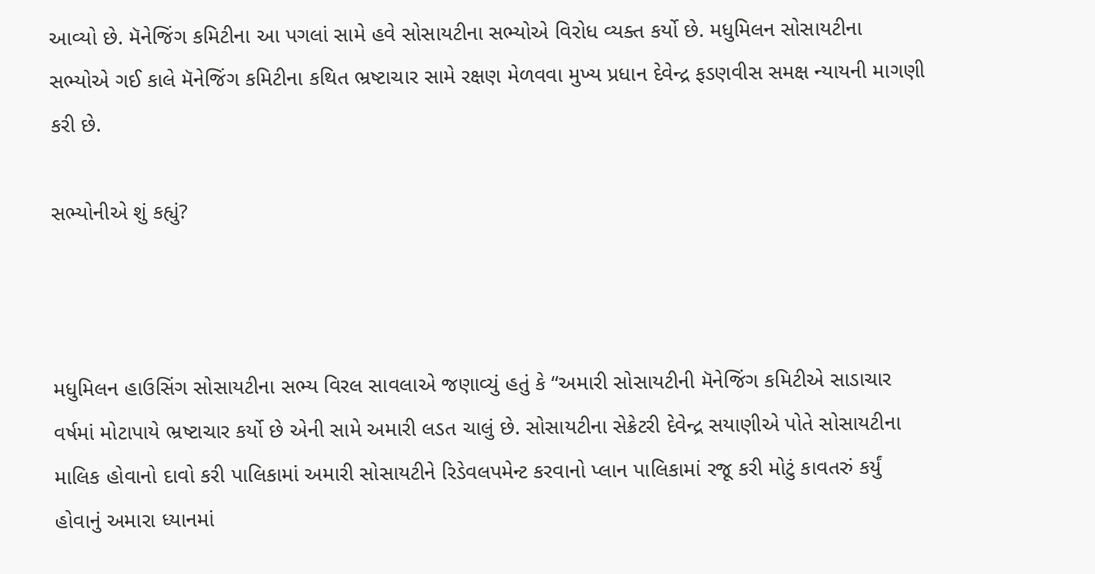આવ્યો છે. મૅનેજિંગ કમિટીના આ પગલાં સામે હવે સોસાયટીના સભ્યોએ વિરોધ વ્યક્ત કર્યો છે. મધુમિલન સોસાયટીના સભ્યોએ ગઈ કાલે મૅનેજિંગ કમિટીના કથિત ભ્રષ્ટાચાર સામે રક્ષણ મેળવવા મુખ્ય પ્રધાન દેવેન્દ્ર ફડણવીસ સમક્ષ ન્યાયની માગણી કરી છે.

સભ્યોનીએ શું કહ્યું?



મધુમિલન હાઉસિંગ સોસાયટીના સભ્ય વિરલ સાવલાએ જણાવ્યું હતું કે “અમારી સોસાયટીની મૅનેજિંગ કમિટીએ સાડાચાર વર્ષમાં મોટાપાયે ભ્રષ્ટાચાર કર્યો છે એની સામે અમારી લડત ચાલું છે. સોસાયટીના સેક્રેટરી દેવેન્દ્ર સયાણીએ પોતે સોસાયટીના માલિક હોવાનો દાવો કરી પાલિકામાં અમારી સોસાયટીને રિડેવલપમેન્ટ કરવાનો પ્લાન પાલિકામાં રજૂ કરી મોટું કાવતરું કર્યું હોવાનું અમારા ધ્યાનમાં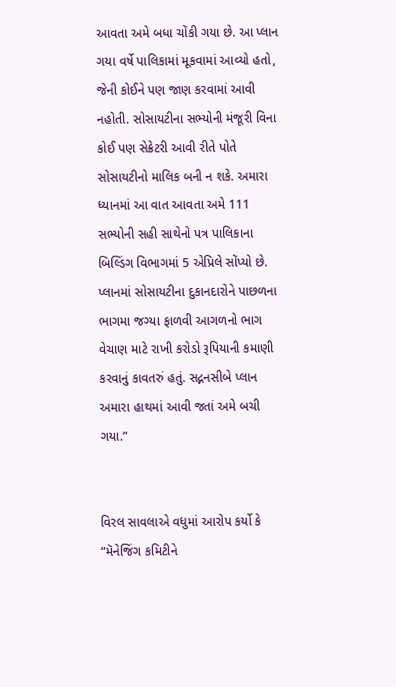આવતા અમે બધા ચોંકી ગયા છે. આ પ્લાન ગયા વર્ષે પાલિકામાં મૂકવામાં આવ્યો હતો, જેની કોઈને પણ જાણ કરવામાં આવી નહોતી. સોસાયટીના સભ્યોની મંજૂરી વિના કોઈ પણ સેક્રેટરી આવી રીતે પોતે સોસાયટીનો માલિક બની ન શકે. અમારા ધ્યાનમાં આ વાત આવતા અમે 111 સભ્યોની સહી સાથેનો પત્ર પાલિકાના બિલ્ડિંગ વિભાગમાં 5 એપ્રિલે સોંપ્યો છે. પ્લાનમાં સોસાયટીના દુકાનદારોને પાછળના ભાગમા જગ્યા ફાળવી આગળનો ભાગ વેચાણ માટે રાખી કરોડો રૂપિયાની કમાણી કરવાનું કાવતરું હતું. સદ્નનસીબે પ્લાન અમારા હાથમાં આવી જતાં અમે બચી ગયા.”


વિરલ સાવલાએ વધુમાં આરોપ કર્યો કે “મૅનેજિંગ કમિટીને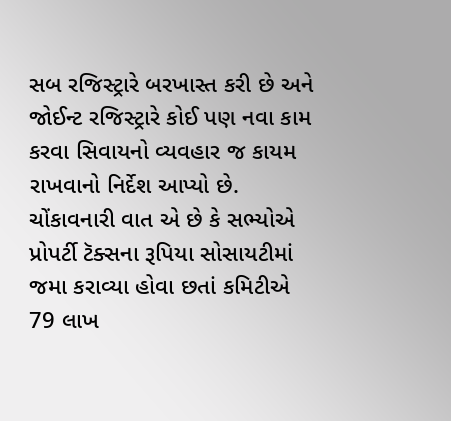સબ રજિસ્ટ્રારે બરખાસ્ત કરી છે અને જોઈન્ટ રજિસ્ટ્રારે કોઈ પણ નવા કામ કરવા સિવાયનો વ્યવહાર જ કાયમ રાખવાનો નિર્દેશ આપ્યો છે. ચોંકાવનારી વાત એ છે કે સભ્યોએ પ્રોપર્ટી ટૅક્સના રૂપિયા સોસાયટીમાં જમા કરાવ્યા હોવા છતાં કમિટીએ 79 લાખ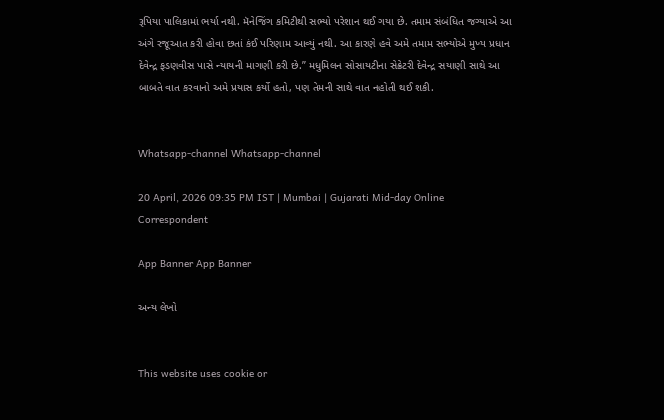રૂપિયા પાલિકામાં ભર્યા નથી. મૅનેજિંગ કમિટીથી સભ્યો પરેશાન થઈ ગયા છે. તમામ સંબંધિત જગ્યાએ આ અંગે રજૂઆત કરી હોવા છતાં કંઈ પરિણામ આવ્યું નથી. આ કારણે હવે અમે તમામ સભ્યોએ મુખ્ય પ્રધાન દેવેન્દ્ર ફડણવીસ પાસે ન્યાયની માગણી કરી છે.” મધુમિલન સોસાયટીના સેક્રેટરી દેવેન્દ્ર સયાણી સાથે આ બાબતે વાત કરવાનો અમે પ્રયાસ કર્યો હતો, પણ તેમની સાથે વાત નહોતી થઈ શકી.


Whatsapp-channel Whatsapp-channel

20 April, 2026 09:35 PM IST | Mumbai | Gujarati Mid-day Online Correspondent

App Banner App Banner

અન્ય લેખો


This website uses cookie or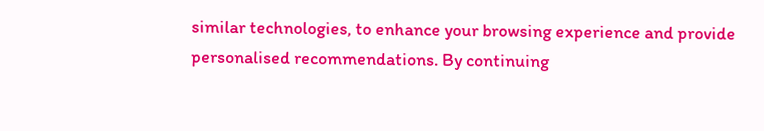similar technologies, to enhance your browsing experience and provide personalised recommendations. By continuing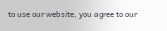to use our website, you agree to our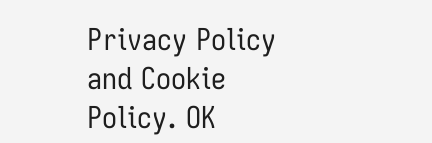Privacy Policy and Cookie Policy. OK